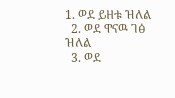1. ወደ ይዘቱ ዝለል
  2. ወደ ዋናዉ ገፅ ዝለል
  3. ወደ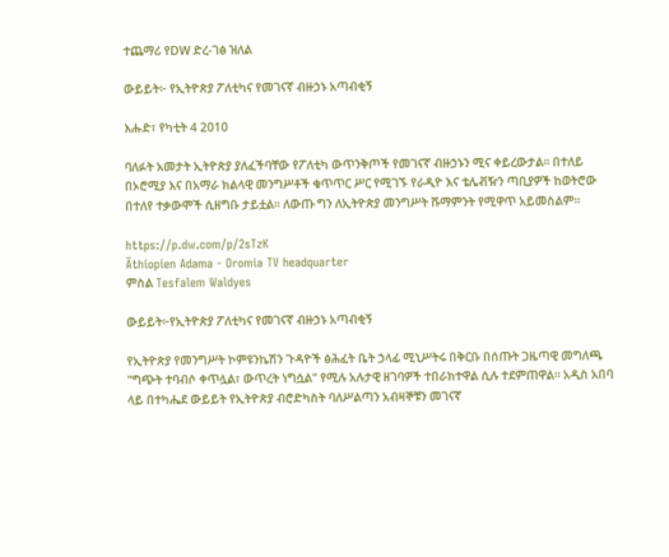ተጨማሪ የDW ድረ-ገፅ ዝለል

ውይይት፦ የኢትዮጵያ ፖለቲካና የመገናኛ ብዙኃኑ አጣብቂኝ

እሑድ፣ የካቲት 4 2010

ባለፉት አመታት ኢትዮጵያ ያለፈችባቸው የፖለቲካ ውጥንቅጦች የመገናኛ ብዙኃኑን ሚና ቀይረውታል። በተለይ በኦሮሚያ እና በአማራ ክልላዊ መንግሥቶች ቁጥጥር ሥር የሚገኙ የራዲዮ እና ቴሌቭዥን ጣቢያዎች ከወትሮው በተለየ ተቃውሞች ሲዘግቡ ታይቷል። ለውጡ ግን ለኢትዮጵያ መንግሥት ሹማምንት የሚዋጥ አይመስልም።

https://p.dw.com/p/2sTzK
Äthiopien Adama - Oromia TV headquarter
ምስል Tesfalem Waldyes

ውይይት፦የኢትዮጵያ ፖለቲካና የመገናኛ ብዙኃኑ አጣብቂኝ

የኢትዮጵያ የመንግሥት ኮምዩንኬሽን ጉዳዮች ፅሕፈት ቤት ኃላፊ ሚኒሥትሩ በቅርቡ በሰጡት ጋዜጣዊ መግለጫ "ግጭት ተባብሶ ቀጥሏል፣ ውጥረት ነግሷል" የሚሉ አሉታዊ ዘገባዎች ተበራክተዋል ሲሉ ተደምጠዋል። አዲስ አበባ ላይ በተካሔደ ውይይት የኢትዮጵያ ብሮድካስት ባለሥልጣን አብዛኞቹን መገናኛ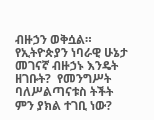ብዙኃን ወቅሷል። የኢትዮጵያን ነባራዊ ሁኔታ መገናኛ ብዙኃኑ እንዴት ዘገቡት?  የመንግሥት ባለሥልጣናቱስ ትችት ምን ያክል ተገቢ ነው?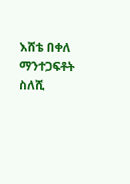እሸቴ በቀለ
ማንተጋፍቶት ስለሺ